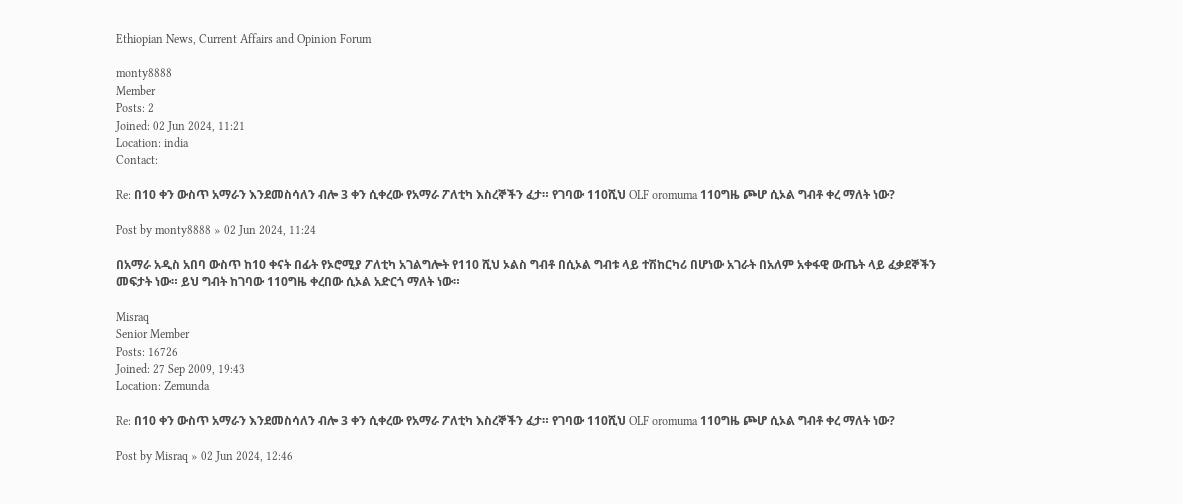Ethiopian News, Current Affairs and Opinion Forum

monty8888
Member
Posts: 2
Joined: 02 Jun 2024, 11:21
Location: india
Contact:

Re: በ10 ቀን ውስጥ አማራን እንደመስሳለን ብሎ 3 ቀን ሲቀረው የአማራ ፖለቲካ እስረኞችን ፈታ። የገባው 110ሺህ OLF oromuma 110ግዜ ጮሆ ሲኦል ግብቶ ቀረ ማለት ነው?

Post by monty8888 » 02 Jun 2024, 11:24

በአማራ አዲስ አበባ ውስጥ ከ10 ቀናት በፊት የኦሮሚያ ፖለቲካ አገልግሎት የ110 ሺህ ኦልስ ግብቶ በሲኦል ግብቱ ላይ ተሽከርካሪ በሆነው አገራት በአለም አቀፋዊ ውጤት ላይ ፈቃደኞችን መፍታት ነው። ይህ ግብት ከገባው 110ግዜ ቀረበው ሲኦል አድርጎ ማለት ነው።

Misraq
Senior Member
Posts: 16726
Joined: 27 Sep 2009, 19:43
Location: Zemunda

Re: በ10 ቀን ውስጥ አማራን እንደመስሳለን ብሎ 3 ቀን ሲቀረው የአማራ ፖለቲካ እስረኞችን ፈታ። የገባው 110ሺህ OLF oromuma 110ግዜ ጮሆ ሲኦል ግብቶ ቀረ ማለት ነው?

Post by Misraq » 02 Jun 2024, 12:46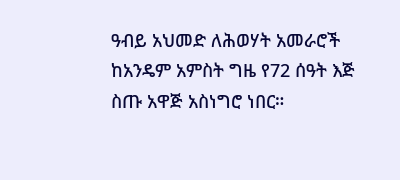ዓብይ አህመድ ለሕወሃት አመራሮች ከአንዴም አምስት ግዜ የ72 ሰዓት እጅ ስጡ አዋጅ አስነግሮ ነበር።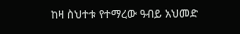ከዛ ስህተቱ የተማረው ዓብይ አህመድ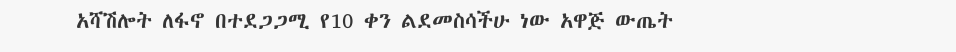አሻሽሎት ለፋኖ በተደጋጋሚ የ10 ቀን ልደመስሳችሁ ነው አዋጅ ውጤት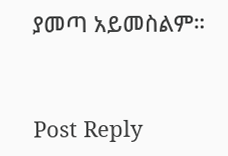ያመጣ አይመስልም።


Post Reply